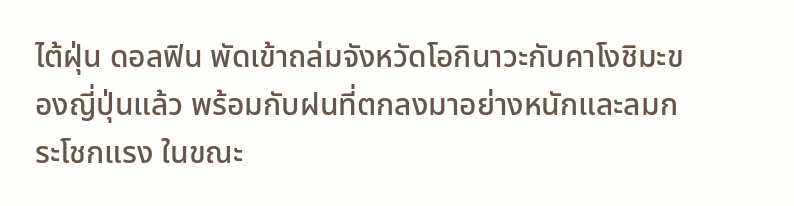ไต้ฝุ่น ดอลฟิน พัดเข้าถล่มจังหวัดโอกินาวะกับคาโงชิมะของญี่ปุ่นแล้ว พร้อมกับฝนที่ตกลงมาอย่างหนักและลมกระโชกแรง ในขณะ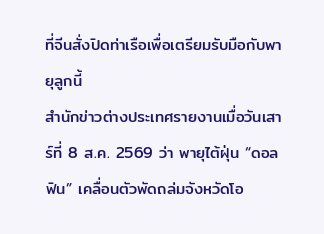ที่จีนสั่งปิดท่าเรือเพื่อเตรียมรับมือกับพายุลูกนี้
สำนักข่าวต่างประเทศรายงานเมื่อวันเสาร์ที่ 8 ส.ค. 2569 ว่า พายุไต้ฝุ่น “ดอลฟิน” เคลื่อนตัวพัดถล่มจังหวัดโอ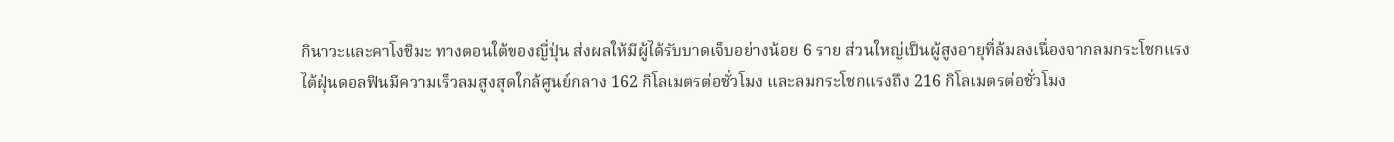กินาวะและคาโงชิมะ ทางตอนใต้ของญี่ปุ่น ส่งผลให้มีผู้ได้รับบาดเจ็บอย่างน้อย 6 ราย ส่วนใหญ่เป็นผู้สูงอายุที่ล้มลงเนื่องจากลมกระโชกแรง
ไต้ฝุ่นดอลฟินมีความเร็วลมสูงสุดใกล้ศูนย์กลาง 162 กิโลเมตรต่อชั่วโมง และลมกระโชกแรงถึง 216 กิโลเมตรต่อชั่วโมง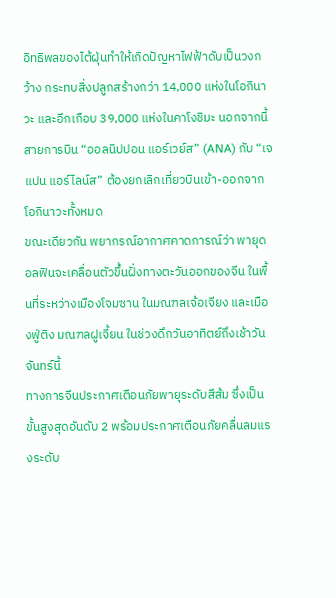อิทธิพลของไต้ฝุ่นทำให้เกิดปัญหาไฟฟ้าดับเป็นวงกว้าง กระทบสิ่งปลูกสร้างกว่า 14,000 แห่งในโอกินาวะ และอีกเกือบ 39,000 แห่งในคาโงชิมะ นอกจากนี้ สายการบิน “ออลนิปปอน แอร์เวย์ส” (ANA) กับ “เจแปน แอร์ไลน์ส” ต้องยกเลิกเที่ยวบินเข้า-ออกจากโอกินาวะทั้งหมด
ขณะเดียวกัน พยากรณ์อากาศคาดการณ์ว่า พายุดอลฟินจะเคลื่อนตัวขึ้นฝั่งทางตะวันออกของจีน ในพื้นที่ระหว่างเมืองโจมซาน ในมณฑลเจ้อเจียง และเมืองฟู่ติง มณฑลฝูเจี้ยน ในช่วงดึกวันอาทิตย์ถึงเช้าวันจันทร์นี้
ทางการจีนประกาศเตือนภัยพายุระดับสีส้ม ซึ่งเป็นขั้นสูงสุดอันดับ 2 พร้อมประกาศเตือนภัยคลื่นลมแรงระดับ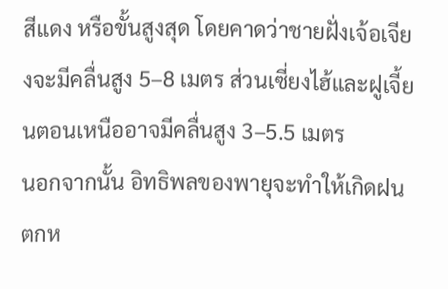สีแดง หรือขั้นสูงสุด โดยคาดว่าชายฝั่งเจ้อเจียงจะมีคลื่นสูง 5–8 เมตร ส่วนเซี่ยงไฮ้และฝูเจี้ยนตอนเหนืออาจมีคลื่นสูง 3–5.5 เมตร
นอกจากนั้น อิทธิพลของพายุจะทำให้เกิดฝนตกห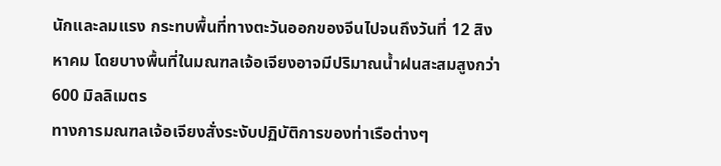นักและลมแรง กระทบพื้นที่ทางตะวันออกของจีนไปจนถึงวันที่ 12 สิงหาคม โดยบางพื้นที่ในมณฑลเจ้อเจียงอาจมีปริมาณน้ำฝนสะสมสูงกว่า 600 มิลลิเมตร
ทางการมณฑลเจ้อเจียงสั่งระงับปฏิบัติการของท่าเรือต่างๆ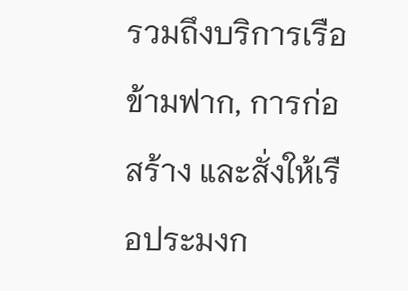รวมถึงบริการเรือข้ามฟาก, การก่อสร้าง และสั่งให้เรือประมงก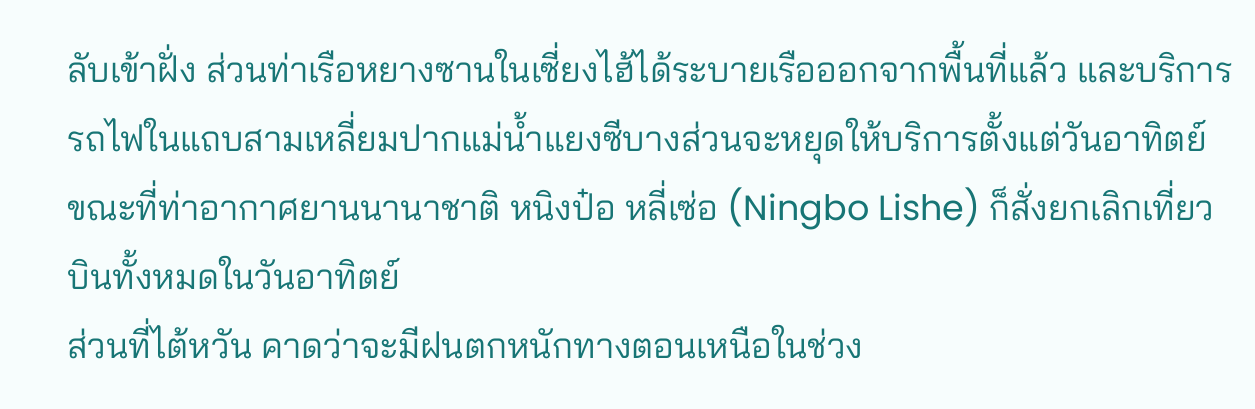ลับเข้าฝั่ง ส่วนท่าเรือหยางซานในเซี่ยงไฮ้ได้ระบายเรือออกจากพื้นที่แล้ว และบริการรถไฟในแถบสามเหลี่ยมปากแม่น้ำแยงซีบางส่วนจะหยุดให้บริการตั้งแต่วันอาทิตย์
ขณะที่ท่าอากาศยานนานาชาติ หนิงป๋อ หลี่เซ่อ (Ningbo Lishe) ก็สั่งยกเลิกเที่ยวบินทั้งหมดในวันอาทิตย์
ส่วนที่ไต้หวัน คาดว่าจะมีฝนตกหนักทางตอนเหนือในช่วง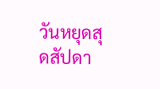วันหยุดสุดสัปดา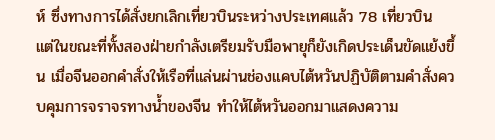ห์ ซึ่งทางการได้สั่งยกเลิกเที่ยวบินระหว่างประเทศแล้ว 78 เที่ยวบิน
แต่ในขณะที่ทั้งสองฝ่ายกำลังเตรียมรับมือพายุก็ยังเกิดประเด็นขัดแย้งขึ้น เมื่อจีนออกคำสั่งให้เรือที่แล่นผ่านช่องแคบไต้หวันปฏิบัติตามคำสั่งควบคุมการจราจรทางน้ำของจีน ทำให้ไต้หวันออกมาแสดงความ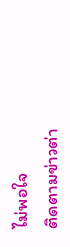ไม่พอใจ
ติดตามข่าวต่า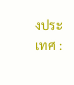งประเทศ :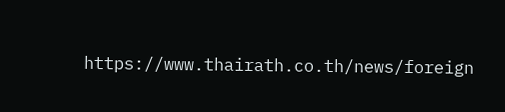https://www.thairath.co.th/news/foreign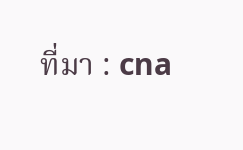ที่มา : cna